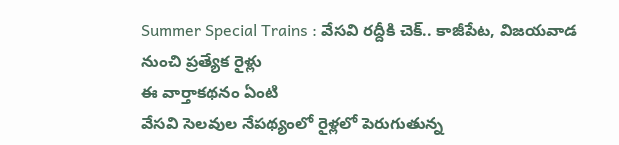Summer Special Trains : వేసవి రద్దీకి చెక్.. కాజీపేట, విజయవాడ నుంచి ప్రత్యేక రైళ్లు
ఈ వార్తాకథనం ఏంటి
వేసవి సెలవుల నేపథ్యంలో రైళ్లలో పెరుగుతున్న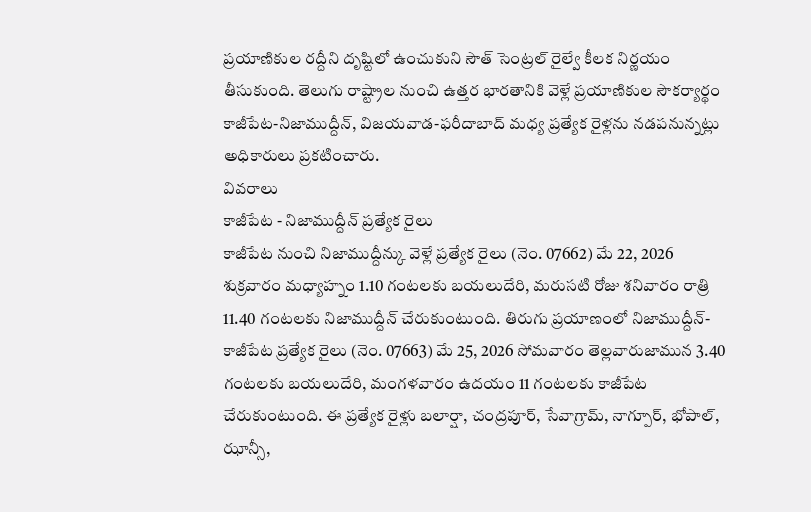ప్రయాణికుల రద్దీని దృష్టిలో ఉంచుకుని సౌత్ సెంట్రల్ రైల్వే కీలక నిర్ణయం తీసుకుంది. తెలుగు రాష్ట్రాల నుంచి ఉత్తర భారతానికి వెళ్లే ప్రయాణికుల సౌకర్యార్థం కాజీపేట-నిజాముద్దీన్, విజయవాడ-ఫరీదాబాద్ మధ్య ప్రత్యేక రైళ్లను నడపనున్నట్లు అధికారులు ప్రకటించారు.
వివరాలు
కాజీపేట - నిజాముద్దీన్ ప్రత్యేక రైలు
కాజీపేట నుంచి నిజాముద్దీన్కు వెళ్లే ప్రత్యేక రైలు (నెం. 07662) మే 22, 2026 శుక్రవారం మధ్యాహ్నం 1.10 గంటలకు బయలుదేరి, మరుసటి రోజు శనివారం రాత్రి 11.40 గంటలకు నిజాముద్దీన్ చేరుకుంటుంది. తిరుగు ప్రయాణంలో నిజాముద్దీన్-కాజీపేట ప్రత్యేక రైలు (నెం. 07663) మే 25, 2026 సోమవారం తెల్లవారుజామున 3.40 గంటలకు బయలుదేరి, మంగళవారం ఉదయం 11 గంటలకు కాజీపేట చేరుకుంటుంది. ఈ ప్రత్యేక రైళ్లు బలార్షా, చంద్రపూర్, సేవాగ్రామ్, నాగ్పూర్, భోపాల్, ఝాన్సీ,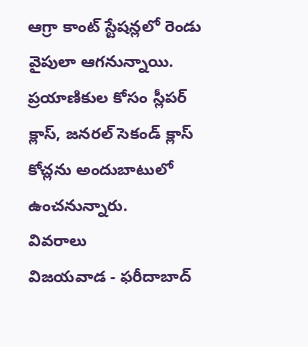ఆగ్రా కాంట్ స్టేషన్లలో రెండు వైపులా ఆగనున్నాయి. ప్రయాణికుల కోసం స్లీపర్ క్లాస్, జనరల్ సెకండ్ క్లాస్ కోచ్లను అందుబాటులో ఉంచనున్నారు.
వివరాలు
విజయవాడ - ఫరీదాబాద్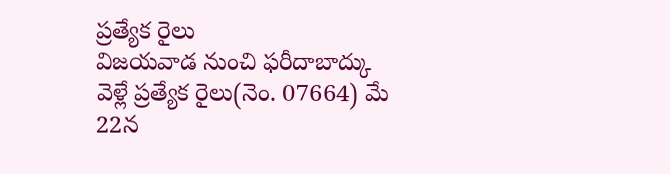ప్రత్యేక రైలు
విజయవాడ నుంచి ఫరీదాబాద్కు వెళ్లే ప్రత్యేక రైలు(నెం. 07664) మే 22న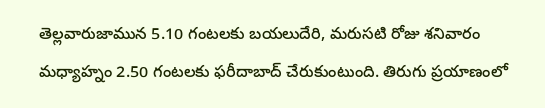తెల్లవారుజామున 5.10 గంటలకు బయలుదేరి, మరుసటి రోజు శనివారం మధ్యాహ్నం 2.50 గంటలకు ఫరీదాబాద్ చేరుకుంటుంది. తిరుగు ప్రయాణంలో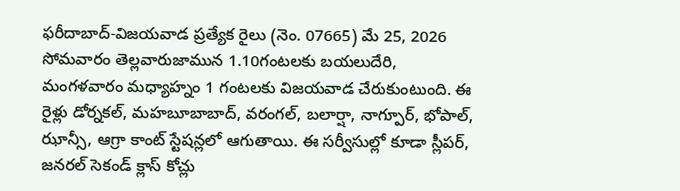ఫరీదాబాద్-విజయవాడ ప్రత్యేక రైలు (నెం. 07665) మే 25, 2026 సోమవారం తెల్లవారుజామున 1.10గంటలకు బయలుదేరి, మంగళవారం మధ్యాహ్నం 1 గంటలకు విజయవాడ చేరుకుంటుంది. ఈ రైళ్లు డోర్నకల్, మహబూబాబాద్, వరంగల్, బలార్షా, నాగ్పూర్, భోపాల్, ఝాన్సీ, ఆగ్రా కాంట్ స్టేషన్లలో ఆగుతాయి. ఈ సర్వీసుల్లో కూడా స్లీపర్, జనరల్ సెకండ్ క్లాస్ కోచ్లు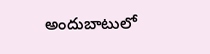అందుబాటులో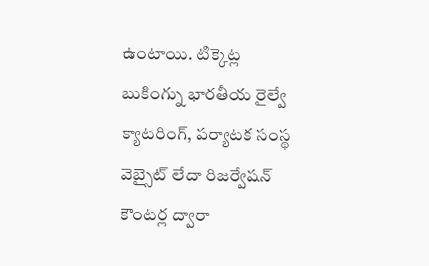ఉంటాయి. టిక్కెట్ల బుకింగ్ను భారతీయ రైల్వే క్యాటరింగ్, పర్యాటక సంస్థ వెబ్సైట్ లేదా రిజర్వేషన్ కౌంటర్ల ద్వారా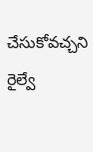చేసుకోవచ్చని రైల్వే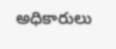అధికారులు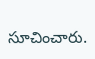సూచించారు.